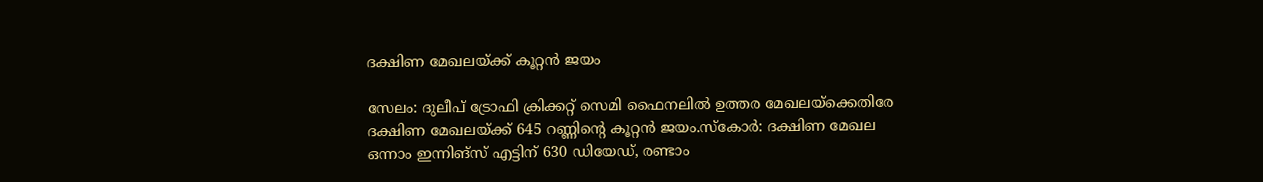ദക്ഷിണ മേഖലയ്ക്ക് കൂറ്റന്‍ ജയം

സേലം: ദുലീപ് ട്രോഫി ക്രിക്കറ്റ് സെമി ഫൈനലില്‍ ഉത്തര മേഖലയ്ക്കെതിരേ ദക്ഷിണ മേഖലയ്ക്ക് 645 റണ്ണിന്റെ കൂറ്റന്‍ ജയം.സ്‌കോര്‍: ദക്ഷിണ മേഖല ഒന്നാം ഇന്നിങ്സ് എട്ടിന് 630 ഡിയേഡ്, രണ്ടാം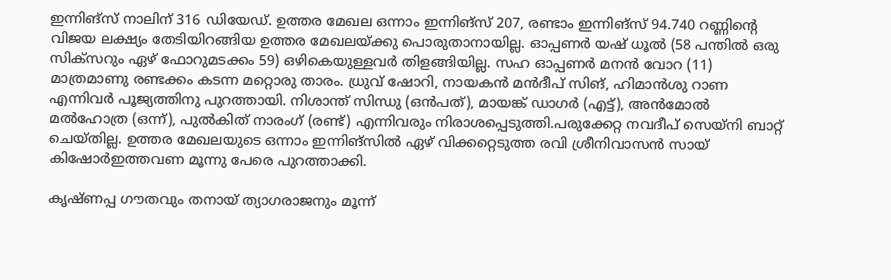ഇന്നിങ്സ് നാലിന് 316 ഡിയേഡ്. ഉത്തര മേഖല ഒന്നാം ഇന്നിങ്സ് 207, രണ്ടാം ഇന്നിങ്സ് 94.740 റണ്ണിന്റെ വിജയ ലക്ഷ്യം തേടിയിറങ്ങിയ ഉത്തര മേഖലയ്ക്കു പൊരുതാനായില്ല. ഓപ്പണര്‍ യഷ് ധൂല്‍ (58 പന്തില്‍ ഒരു സിക്സറും ഏഴ് ഫോറുമടക്കം 59) ഒഴികെയുള്ളവര്‍ തിളങ്ങിയില്ല. സഹ ഓപ്പണര്‍ മനന്‍ വോറ (11) മാത്രമാണു രണ്ടക്കം കടന്ന മറ്റൊരു താരം. ധ്രുവ് ഷോറി, നായകന്‍ മന്‍ദീപ് സിങ്, ഹിമാന്‍ശു റാണ എന്നിവര്‍ പൂജ്യത്തിനു പുറത്തായി. നിശാന്ത് സിന്ധു (ഒന്‍പത്), മായങ്ക് ഡാഗര്‍ (എട്ട്), അന്‍മോല്‍ മല്‍ഹോത്ര (ഒന്ന്), പുല്‍കിത് നാരംഗ് (രണ്ട്) എന്നിവരും നിരാശപ്പെടുത്തി.പരുക്കേറ്റ നവദീപ് സെയ്നി ബാറ്റ് ചെയ്തില്ല. ഉത്തര മേഖലയുടെ ഒന്നാം ഇന്നിങ്സില്‍ ഏഴ് വിക്കറ്റെടുത്ത രവി ശ്രീനിവാസന്‍ സായ് കിഷോര്‍ഇത്തവണ മൂന്നു പേരെ പുറത്താക്കി.

കൃഷ്ണപ്പ ഗൗതവും തനായ് ത്യാഗരാജനും മൂന്ന്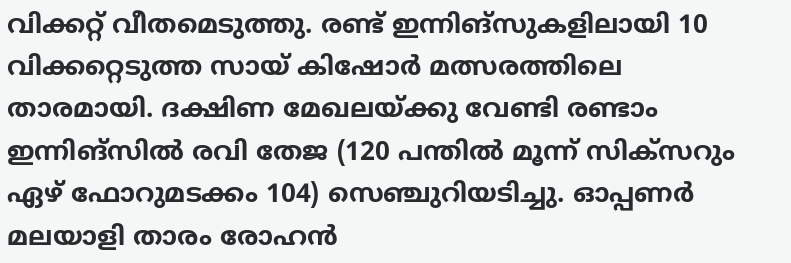വിക്കറ്റ് വീതമെടുത്തു. രണ്ട് ഇന്നിങ്സുകളിലായി 10 വിക്കറ്റെടുത്ത സായ് കിഷോര്‍ മത്സരത്തിലെ താരമായി. ദക്ഷിണ മേഖലയ്ക്കു വേണ്ടി രണ്ടാം ഇന്നിങ്സില്‍ രവി തേജ (120 പന്തില്‍ മൂന്ന് സിക്സറും ഏഴ് ഫോറുമടക്കം 104) സെഞ്ചുറിയടിച്ചു. ഓപ്പണര്‍ മലയാളി താരം രോഹന്‍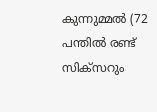കുന്നുമ്മല്‍ (72 പന്തില്‍ രണ്ട് സിക്സറും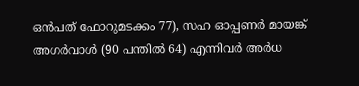ഒന്‍പത് ഫോറുമടക്കം 77), സഹ ഓപ്പണര്‍ മായങ്ക് അഗര്‍വാള്‍ (90 പന്തില്‍ 64) എന്നിവര്‍ അര്‍ധ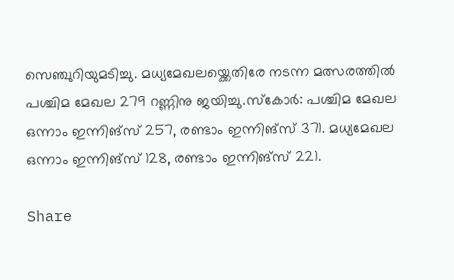സെഞ്ചുറിയുമടിച്ചു. മധ്യമേഖലയ്ക്കെതിരേ നടന്ന മത്സരത്തില്‍ പശ്ചിമ മേഖല 279 റണ്ണിനു ജയിച്ചു.സ്‌കോര്‍: പശ്ചിമ മേഖല ഒന്നാം ഇന്നിങ്സ് 257, രണ്ടാം ഇന്നിങ്സ് 371. മധ്യമേഖല ഒന്നാം ഇന്നിങ്സ് 128, രണ്ടാം ഇന്നിങ്സ് 221.

Share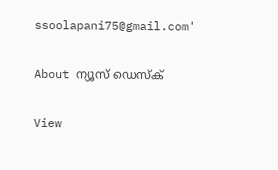ssoolapani75@gmail.com'

About ന്യൂസ് ഡെസ്ക്

View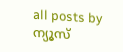all posts by ന്യൂസ്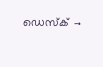ഡെസ്ക് →